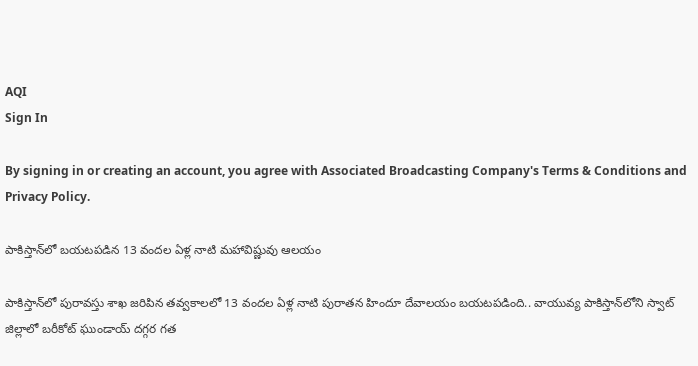AQI
Sign In

By signing in or creating an account, you agree with Associated Broadcasting Company's Terms & Conditions and Privacy Policy.

పాకిస్తాన్‌లో బయటపడిన 13 వందల ఏళ్ల నాటి మహావిష్ణువు ఆలయం

పాకిస్తాన్‌లో పురావస్తు శాఖ జరిపిన తవ్వకాలలో 13 వందల ఏళ్ల నాటి పురాతన హిందూ దేవాలయం బయటపడింది.. వాయువ్య పాకిస్తాన్‌లోని స్వాట్‌ జిల్లాలో బరీకోట్‌ ఘుండాయ్‌ దగ్గర గత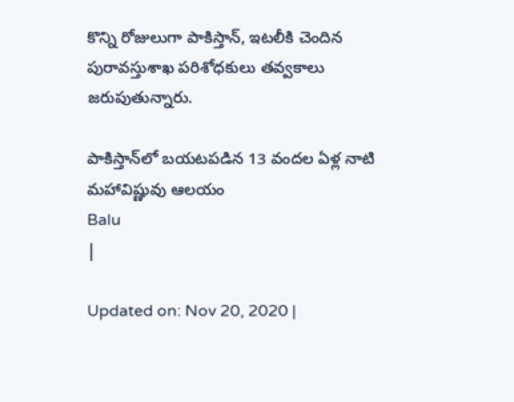కొన్ని రోజులుగా పాకిస్తాన్‌, ఇటలీకి చెందిన పురావస్తుశాఖ పరిశోధకులు తవ్వకాలు జరుపుతున్నారు.

పాకిస్తాన్‌లో బయటపడిన 13 వందల ఏళ్ల నాటి మహావిష్ణువు ఆలయం
Balu
|

Updated on: Nov 20, 2020 |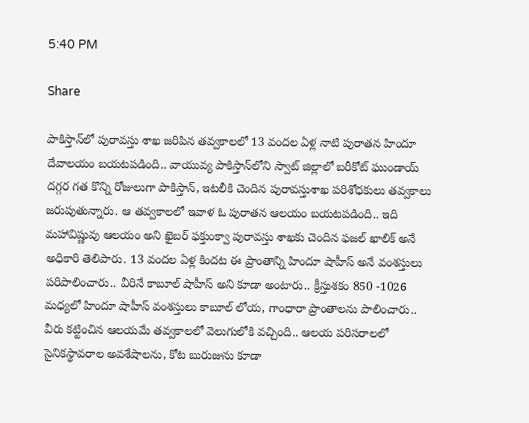5:40 PM

Share

పాకిస్తాన్‌లో పురావస్తు శాఖ జరిపిన తవ్వకాలలో 13 వందల ఏళ్ల నాటి పురాతన హిందూ దేవాలయం బయటపడింది.. వాయువ్య పాకిస్తాన్‌లోని స్వాట్‌ జిల్లాలో బరీకోట్‌ ఘుండాయ్‌ దగ్గర గత కొన్ని రోజులుగా పాకిస్తాన్‌, ఇటలీకి చెందిన పురావస్తుశాఖ పరిశోధకులు తవ్వకాలు జరుపుతున్నారు. ఆ తవ్వకాలలో ఇవాళ ఓ పురాతన ఆలయం బయటపడింది.. ఇది మహావిష్ణువు ఆలయం అని ఖైబర్‌ ఫక్తుంక్వా పురావస్తు శాఖకు చెందిన ఫజల్‌ ఖాలిక్‌ అనే అధికారి తెలిపారు. 13 వందల ఏళ్ల కిందట ఈ ప్రాంతాన్ని హిందూ షాహీస్‌ అనే వంశస్తులు పరిపాలించారు.. వీరినే కాబూల్ షాహీస్‌ అని కూడా అంటారు.. క్రీస్తుశకం 850 -1026 మధ్యలో హిందూ షాహీస్‌ వంశస్తులు కాబూల్‌ లోయ, గాంధారా ప్రాంతాలను పాలించారు.. వీరు కట్టించిన ఆలయమే తవ్వకాలలో వెలుగులోకి వచ్చింది.. ఆలయ పరిసరాలలో సైనికస్థావరాల అవశేషాలను, కోట బురుజును కూడా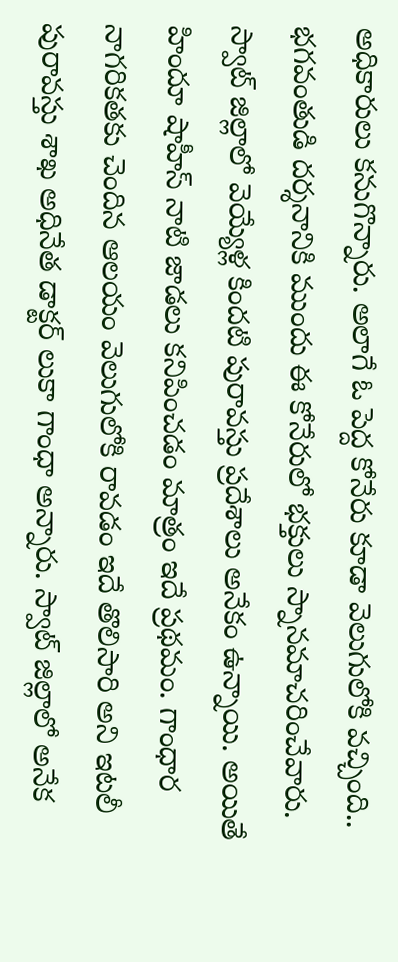అధికారులు కనుగొన్నారు. అలాగే ఓ పెద్ద కోనేరు కూడా వెలుగులోకి వచ్చింది.. భగవంతుడి దర్శనానికి ముందు ఈ కోనేరులో భక్తులు స్నానమాచరించేవారు. స్వాట్ జిల్లాలో వెయ్యేళ్ల కింద‌టి పురావ‌స్తు ప్ర‌దేశాలు అనేకం ఉన్నాయి. అయితే హిందూ షాహీస్ నాటి జాడలు కనిపించడం మాత్రం ఇదే ప్రథమం. గాంధార నాగరికతకు చెందిన ఆలయం వెలుగులోకి రావడం ఇదే తొలిసారి అని ఇటలీ పురావస్తు శాఖ అధినేత డాక్టర్‌ లుకా గాంధా అన్నారు. స్వాట్‌ జిల్లాలో అనేక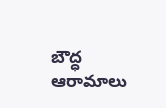బౌద్ధ ఆరామాలు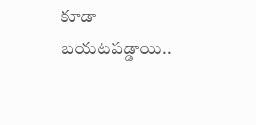కూడా బయటపడ్డాయి..